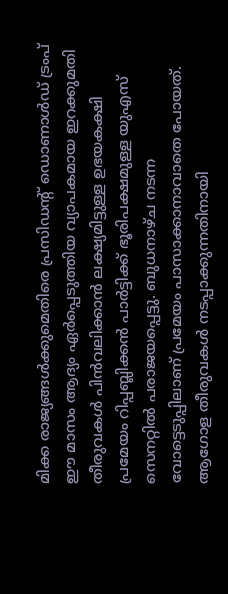മിക്ക രാജ്യങ്ങൾക്കുമെതിരെ പ്രസിഡൻ്റ് ഡൊണാൾഡ് ട്രംപ് ഈ മാസം ആദ്യം ഏർപ്പെടുത്തിയ വ്യാപകമായ ഇറക്കുമതി തീരുവകൾ പിൻവലിക്കാൻ ലക്ഷ്യമിട്ടുള്ള ഉഭയകക്ഷി പ്രമേയം റിപ്പബ്ലിക്കൻ പാർട്ടിക്ക് ഭൂരിപക്ഷമുള്ള യുഎസ് സെനറ്റിൽ പരാജയപ്പെട്ടു. ബുധനാഴ്ച നടന്ന വോട്ടെടുപ്പിലാണ് പ്രമേയം പാസാക്കാനാവാതെ പോയത്.
ആഗോള തീരുവകൾ നടപ്പാക്കുന്നതിനായി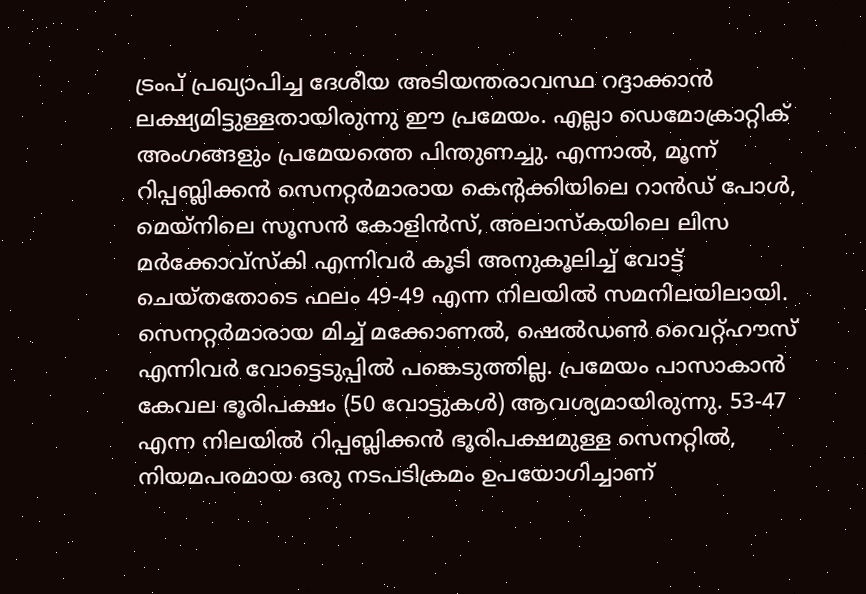ട്രംപ് പ്രഖ്യാപിച്ച ദേശീയ അടിയന്തരാവസ്ഥ റദ്ദാക്കാൻ ലക്ഷ്യമിട്ടുള്ളതായിരുന്നു ഈ പ്രമേയം. എല്ലാ ഡെമോക്രാറ്റിക് അംഗങ്ങളും പ്രമേയത്തെ പിന്തുണച്ചു. എന്നാൽ, മൂന്ന് റിപ്പബ്ലിക്കൻ സെനറ്റർമാരായ കെൻ്റക്കിയിലെ റാൻഡ് പോൾ, മെയ്നിലെ സൂസൻ കോളിൻസ്, അലാസ്കയിലെ ലിസ മർക്കോവ്സ്കി എന്നിവർ കൂടി അനുകൂലിച്ച് വോട്ട് ചെയ്തതോടെ ഫലം 49-49 എന്ന നിലയിൽ സമനിലയിലായി.
സെനറ്റർമാരായ മിച്ച് മക്കോണൽ, ഷെൽഡൺ വൈറ്റ്ഹൗസ് എന്നിവർ വോട്ടെടുപ്പിൽ പങ്കെടുത്തില്ല. പ്രമേയം പാസാകാൻ കേവല ഭൂരിപക്ഷം (50 വോട്ടുകൾ) ആവശ്യമായിരുന്നു. 53-47 എന്ന നിലയിൽ റിപ്പബ്ലിക്കൻ ഭൂരിപക്ഷമുള്ള സെനറ്റിൽ, നിയമപരമായ ഒരു നടപടിക്രമം ഉപയോഗിച്ചാണ്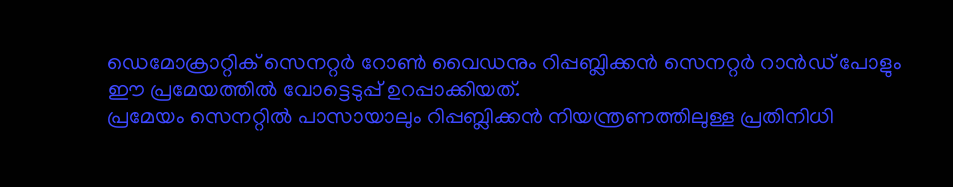ഡെമോക്രാറ്റിക് സെനറ്റർ റോൺ വൈഡനും റിപ്പബ്ലിക്കൻ സെനറ്റർ റാൻഡ് പോളും ഈ പ്രമേയത്തിൽ വോട്ടെടുപ്പ് ഉറപ്പാക്കിയത്.
പ്രമേയം സെനറ്റിൽ പാസായാലും റിപ്പബ്ലിക്കൻ നിയന്ത്രണത്തിലുള്ള പ്രതിനിധി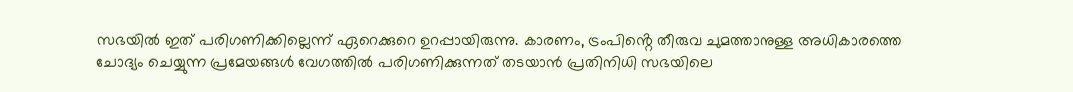സഭയിൽ ഇത് പരിഗണിക്കില്ലെന്ന് ഏറെക്കുറെ ഉറപ്പായിരുന്നു. കാരണം, ട്രംപിൻ്റെ തീരുവ ചുമത്താനുള്ള അധികാരത്തെ ചോദ്യം ചെയ്യുന്ന പ്രമേയങ്ങൾ വേഗത്തിൽ പരിഗണിക്കുന്നത് തടയാൻ പ്രതിനിധി സഭയിലെ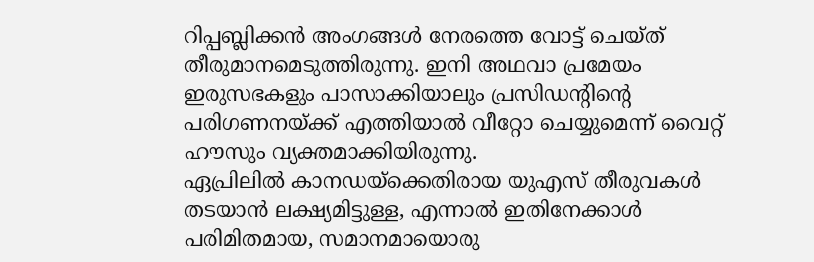റിപ്പബ്ലിക്കൻ അംഗങ്ങൾ നേരത്തെ വോട്ട് ചെയ്ത് തീരുമാനമെടുത്തിരുന്നു. ഇനി അഥവാ പ്രമേയം ഇരുസഭകളും പാസാക്കിയാലും പ്രസിഡൻ്റിൻ്റെ പരിഗണനയ്ക്ക് എത്തിയാൽ വീറ്റോ ചെയ്യുമെന്ന് വൈറ്റ് ഹൗസും വ്യക്തമാക്കിയിരുന്നു.
ഏപ്രിലിൽ കാനഡയ്ക്കെതിരായ യുഎസ് തീരുവകൾ തടയാൻ ലക്ഷ്യമിട്ടുള്ള, എന്നാൽ ഇതിനേക്കാൾ പരിമിതമായ, സമാനമായൊരു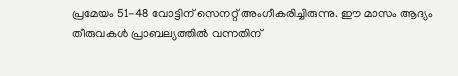പ്രമേയം 51-48 വോട്ടിന് സെനറ്റ് അംഗീകരിച്ചിരുന്നു. ഈ മാസം ആദ്യം തീരുവകൾ പ്രാബല്യത്തിൽ വന്നതിന്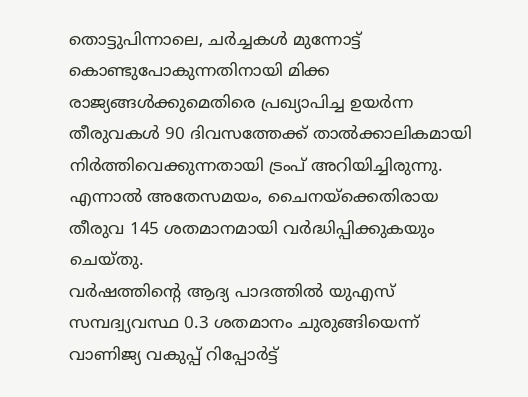തൊട്ടുപിന്നാലെ, ചർച്ചകൾ മുന്നോട്ട് കൊണ്ടുപോകുന്നതിനായി മിക്ക രാജ്യങ്ങൾക്കുമെതിരെ പ്രഖ്യാപിച്ച ഉയർന്ന തീരുവകൾ 90 ദിവസത്തേക്ക് താൽക്കാലികമായി നിർത്തിവെക്കുന്നതായി ട്രംപ് അറിയിച്ചിരുന്നു. എന്നാൽ അതേസമയം, ചൈനയ്ക്കെതിരായ തീരുവ 145 ശതമാനമായി വർദ്ധിപ്പിക്കുകയും ചെയ്തു.
വർഷത്തിൻ്റെ ആദ്യ പാദത്തിൽ യുഎസ് സമ്പദ്വ്യവസ്ഥ 0.3 ശതമാനം ചുരുങ്ങിയെന്ന് വാണിജ്യ വകുപ്പ് റിപ്പോർട്ട്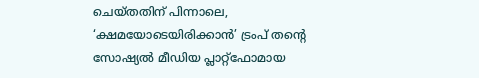ചെയ്തതിന് പിന്നാലെ, ‘ക്ഷമയോടെയിരിക്കാൻ’ ട്രംപ് തൻ്റെ സോഷ്യൽ മീഡിയ പ്ലാറ്റ്ഫോമായ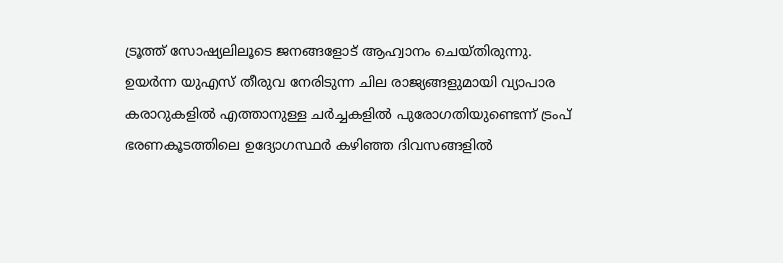ട്രൂത്ത് സോഷ്യലിലൂടെ ജനങ്ങളോട് ആഹ്വാനം ചെയ്തിരുന്നു.
ഉയർന്ന യുഎസ് തീരുവ നേരിടുന്ന ചില രാജ്യങ്ങളുമായി വ്യാപാര കരാറുകളിൽ എത്താനുള്ള ചർച്ചകളിൽ പുരോഗതിയുണ്ടെന്ന് ട്രംപ് ഭരണകൂടത്തിലെ ഉദ്യോഗസ്ഥർ കഴിഞ്ഞ ദിവസങ്ങളിൽ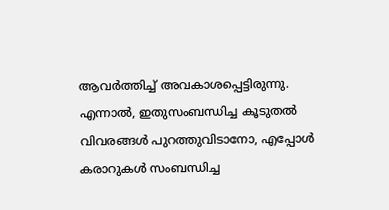ആവർത്തിച്ച് അവകാശപ്പെട്ടിരുന്നു. എന്നാൽ, ഇതുസംബന്ധിച്ച കൂടുതൽ വിവരങ്ങൾ പുറത്തുവിടാനോ, എപ്പോൾ കരാറുകൾ സംബന്ധിച്ച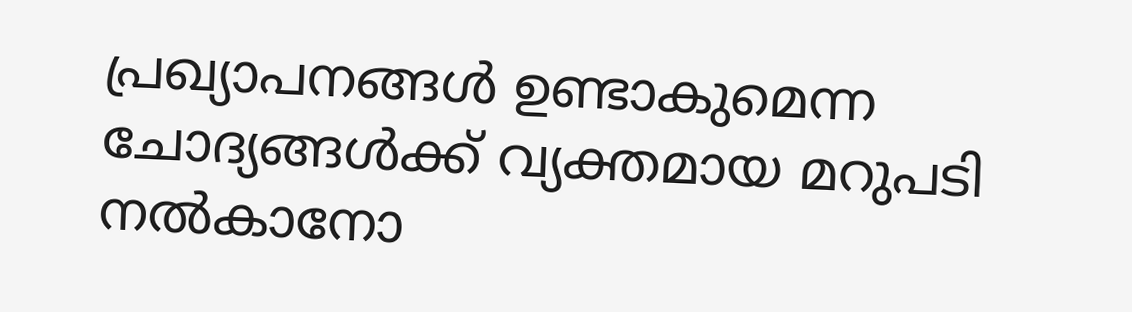പ്രഖ്യാപനങ്ങൾ ഉണ്ടാകുമെന്ന ചോദ്യങ്ങൾക്ക് വ്യക്തമായ മറുപടി നൽകാനോ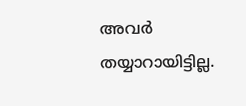അവർ തയ്യാറായിട്ടില്ല.